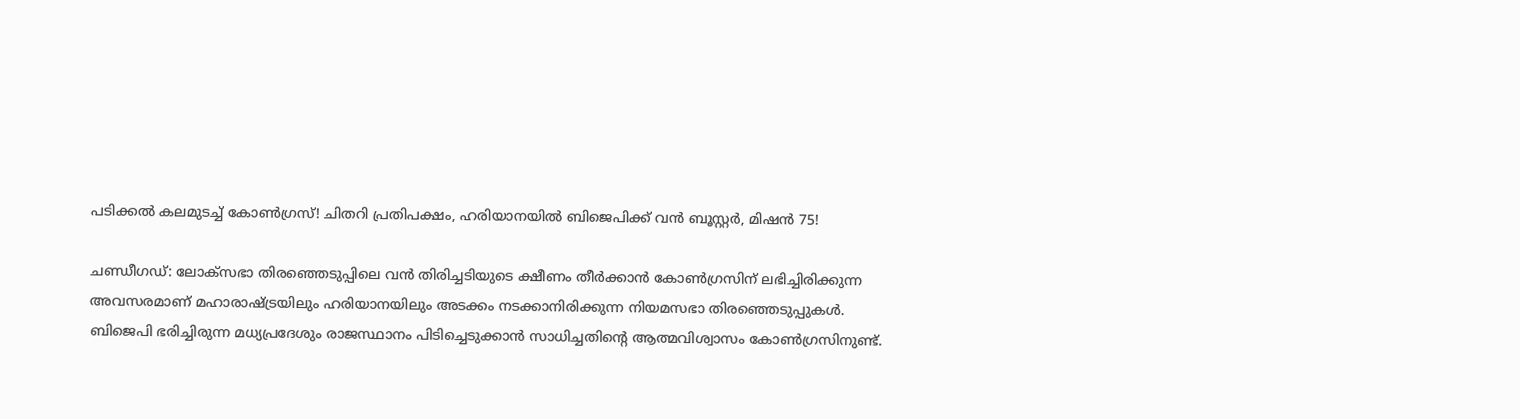പടിക്കൽ കലമുടച്ച് കോൺഗ്രസ്! ചിതറി പ്രതിപക്ഷം, ഹരിയാനയിൽ ബിജെപിക്ക് വൻ ബൂസ്റ്റർ, മിഷൻ 75!

ചണ്ഡീഗഡ്: ലോക്‌സഭാ തിരഞ്ഞെടുപ്പിലെ വന്‍ തിരിച്ചടിയുടെ ക്ഷീണം തീര്‍ക്കാന്‍ കോണ്‍ഗ്രസിന് ലഭിച്ചിരിക്കുന്ന അവസരമാണ് മഹാരാഷ്ട്രയിലും ഹരിയാനയിലും അടക്കം നടക്കാനിരിക്കുന്ന നിയമസഭാ തിരഞ്ഞെടുപ്പുകള്‍. ബിജെപി ഭരിച്ചിരുന്ന മധ്യപ്രദേശും രാജസ്ഥാനം പിടിച്ചെടുക്കാന്‍ സാധിച്ചതിന്റെ ആത്മവിശ്വാസം കോണ്‍ഗ്രസിനുണ്ട്.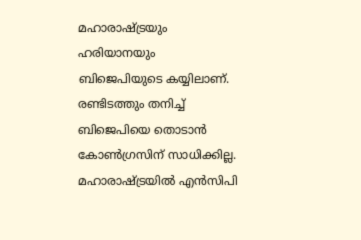മഹാരാഷ്ട്രയും ഹരിയാനയും ബിജെപിയുടെ കയ്യിലാണ്. രണ്ടിടത്തും തനിച്ച് ബിജെപിയെ തൊടാന്‍ കോണ്‍ഗ്രസിന് സാധിക്കില്ല. മഹാരാഷ്ട്രയില്‍ എന്‍സിപി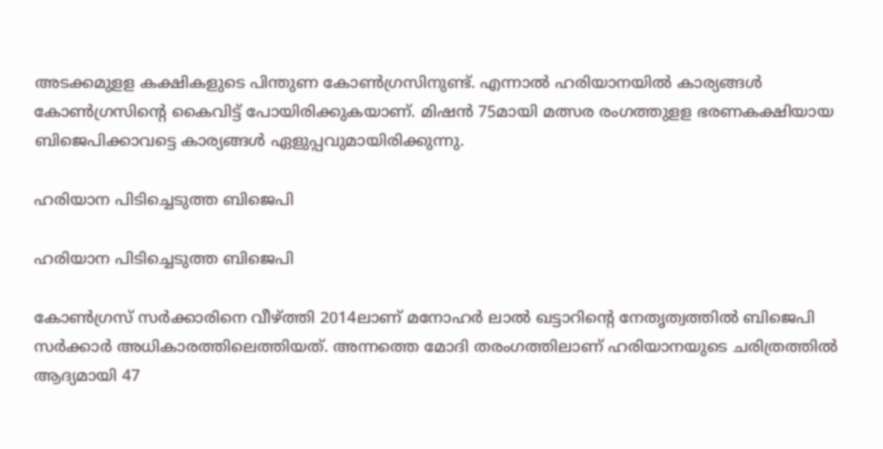അടക്കമുളള കക്ഷികളുടെ പിന്തുണ കോണ്‍ഗ്രസിനുണ്ട്. എന്നാല്‍ ഹരിയാനയില്‍ കാര്യങ്ങള്‍ കോണ്‍ഗ്രസിന്റെ കൈവിട്ട് പോയിരിക്കുകയാണ്. മിഷന്‍ 75മായി മത്സര രംഗത്തുളള ഭരണകക്ഷിയായ ബിജെപിക്കാവട്ടെ കാര്യങ്ങള്‍ ഏളുപ്പവുമായിരിക്കുന്നു.

ഹരിയാന പിടിച്ചെടുത്ത ബിജെപി

ഹരിയാന പിടിച്ചെടുത്ത ബിജെപി

കോണ്‍ഗ്രസ് സര്‍ക്കാരിനെ വീഴ്ത്തി 2014ലാണ് മനോഹര്‍ ലാല്‍ ഖട്ടാറിന്റെ നേതൃത്വത്തില്‍ ബിജെപി സര്‍ക്കാര്‍ അധികാരത്തിലെത്തിയത്. അന്നത്തെ മോദി തരംഗത്തിലാണ് ഹരിയാനയുടെ ചരിത്രത്തില്‍ ആദ്യമായി 47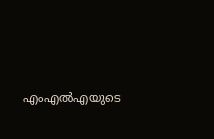എംഎല്‍എയുടെ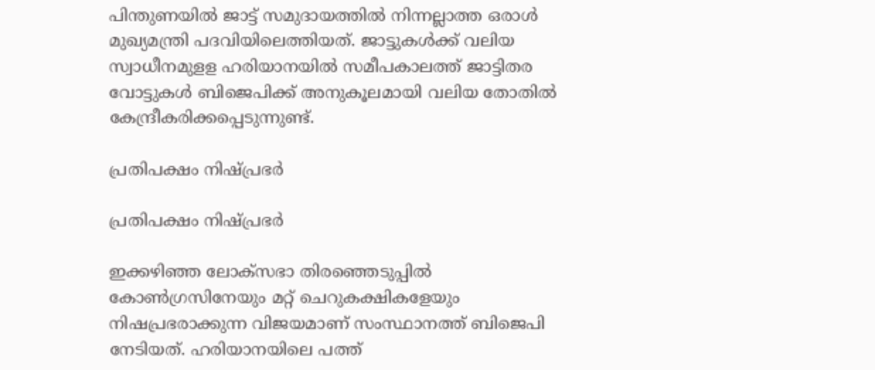പിന്തുണയില്‍ ജാട്ട് സമുദായത്തില്‍ നിന്നല്ലാത്ത ഒരാള്‍ മുഖ്യമന്ത്രി പദവിയിലെത്തിയത്. ജാട്ടുകള്‍ക്ക് വലിയ സ്വാധീനമുളള ഹരിയാനയില്‍ സമീപകാലത്ത് ജാട്ടിതര വോട്ടുകള്‍ ബിജെപിക്ക് അനുകൂലമായി വലിയ തോതില്‍ കേന്ദ്രീകരിക്കപ്പെടുന്നുണ്ട്.

പ്രതിപക്ഷം നിഷ്പ്രഭർ

പ്രതിപക്ഷം നിഷ്പ്രഭർ

ഇക്കഴിഞ്ഞ ലോക്‌സഭാ തിരഞ്ഞെടുപ്പില്‍ കോണ്‍ഗ്രസിനേയും മറ്റ് ചെറുകക്ഷികളേയും നിഷപ്രഭരാക്കുന്ന വിജയമാണ് സംസ്ഥാനത്ത് ബിജെപി നേടിയത്. ഹരിയാനയിലെ പത്ത്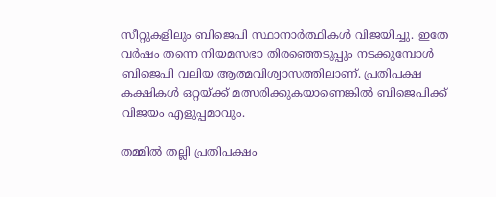സീറ്റുകളിലും ബിജെപി സ്ഥാനാര്‍ത്ഥികള്‍ വിജയിച്ചു. ഇതേ വര്‍ഷം തന്നെ നിയമസഭാ തിരഞ്ഞെടുപ്പും നടക്കുമ്പോള്‍ ബിജെപി വലിയ ആത്മവിശ്വാസത്തിലാണ്. പ്രതിപക്ഷ കക്ഷികള്‍ ഒറ്റയ്ക്ക് മത്സരിക്കുകയാണെങ്കില്‍ ബിജെപിക്ക് വിജയം എളുപ്പമാവും.

തമ്മിൽ തല്ലി പ്രതിപക്ഷം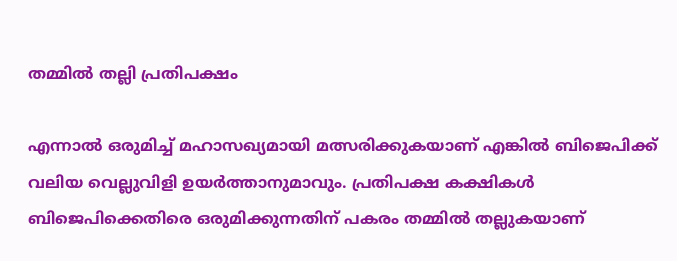തമ്മിൽ തല്ലി പ്രതിപക്ഷം

എന്നാല്‍ ഒരുമിച്ച് മഹാസഖ്യമായി മത്സരിക്കുകയാണ് എങ്കില്‍ ബിജെപിക്ക് വലിയ വെല്ലുവിളി ഉയര്‍ത്താനുമാവും. പ്രതിപക്ഷ കക്ഷികള്‍ ബിജെപിക്കെതിരെ ഒരുമിക്കുന്നതിന് പകരം തമ്മില്‍ തല്ലുകയാണ്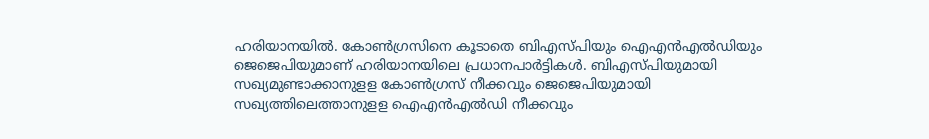ഹരിയാനയില്‍. കോണ്‍ഗ്രസിനെ കൂടാതെ ബിഎസ്പിയും ഐഎന്‍എല്‍ഡിയും ജെജെപിയുമാണ് ഹരിയാനയിലെ പ്രധാനപാര്‍ട്ടികള്‍. ബിഎസ്പിയുമായി സഖ്യമുണ്ടാക്കാനുളള കോണ്‍ഗ്രസ് നീക്കവും ജെജെപിയുമായി സഖ്യത്തിലെത്താനുളള ഐഎന്‍എല്‍ഡി നീക്കവും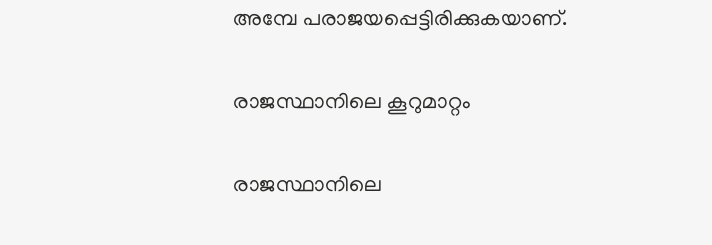അമ്പേ പരാജയപ്പെട്ടിരിക്കുകയാണ്.

രാജസ്ഥാനിലെ കൂറുമാറ്റം

രാജസ്ഥാനിലെ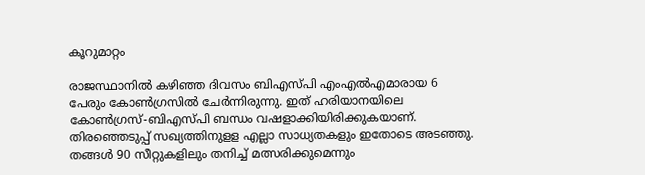കൂറുമാറ്റം

രാജസ്ഥാനില്‍ കഴിഞ്ഞ ദിവസം ബിഎസ്പി എംഎല്‍എമാരായ 6 പേരും കോണ്‍ഗ്രസില്‍ ചേര്‍ന്നിരുന്നു. ഇത് ഹരിയാനയിലെ കോണ്‍ഗ്രസ്-ബിഎസ്പി ബന്ധം വഷളാക്കിയിരിക്കുകയാണ്. തിരഞ്ഞെടുപ്പ് സഖ്യത്തിനുളള എല്ലാ സാധ്യതകളും ഇതോടെ അടഞ്ഞു. തങ്ങള്‍ 90 സീറ്റുകളിലും തനിച്ച് മത്സരിക്കുമെന്നും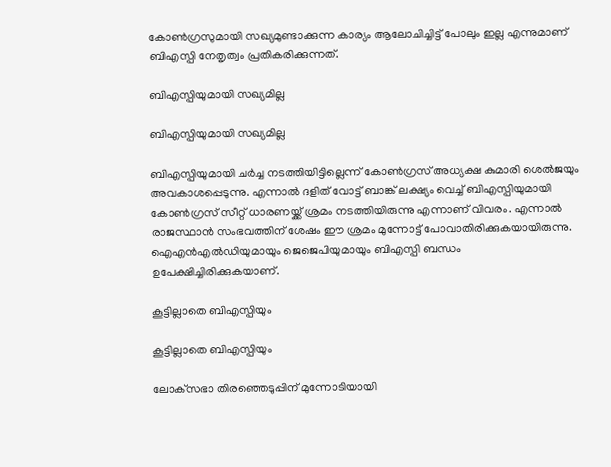കോണ്‍ഗ്രസുമായി സഖ്യമുണ്ടാക്കുന്ന കാര്യം ആലോചിച്ചിട്ട് പോലും ഇല്ല എന്നുമാണ് ബിഎസ്പി നേതൃത്വം പ്രതികരിക്കുന്നത്.

ബിഎസ്പിയുമായി സഖ്യമില്ല

ബിഎസ്പിയുമായി സഖ്യമില്ല

ബിഎസ്പിയുമായി ചര്‍ച്ച നടത്തിയിട്ടില്ലെന്ന് കോണ്‍ഗ്രസ് അധ്യക്ഷ കുമാരി ശെല്‍ജയും അവകാശപ്പെടുന്നു. എന്നാല്‍ ദളിത് വോട്ട് ബാങ്ക് ലക്ഷ്യം വെച്ച് ബിഎസ്പിയുമായി കോണ്‍ഗ്രസ് സീറ്റ് ധാരണയ്ക്ക് ശ്രമം നടത്തിയിരുന്നു എന്നാണ് വിവരം. എന്നാല്‍ രാജസ്ഥാന്‍ സംഭവത്തിന് ശേഷം ഈ ശ്രമം മുന്നോട്ട് പോവാതിരിക്കുകയായിരുന്നു. ഐഎന്‍എല്‍ഡിയുമായും ജെജെപിയുമായും ബിഎസ്പി ബന്ധം ഉപേക്ഷിച്ചിരിക്കുകയാണ്.

കൂട്ടില്ലാതെ ബിഎസ്പിയും

കൂട്ടില്ലാതെ ബിഎസ്പിയും

ലോക്‌സഭാ തിരഞ്ഞെടുപ്പിന് മുന്നോടിയായി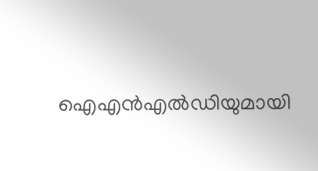ഐഎന്‍എല്‍ഡിയുമായി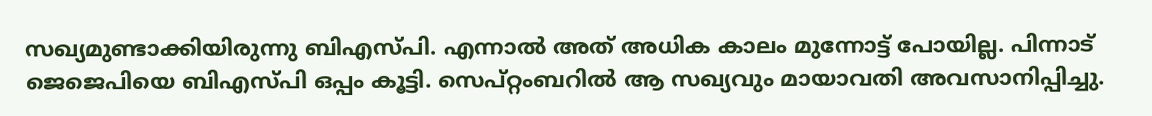സഖ്യമുണ്ടാക്കിയിരുന്നു ബിഎസ്പി. എന്നാല്‍ അത് അധിക കാലം മുന്നോട്ട് പോയില്ല. പിന്നാട് ജെജെപിയെ ബിഎസ്പി ഒപ്പം കൂട്ടി. സെപ്റ്റംബറില്‍ ആ സഖ്യവും മായാവതി അവസാനിപ്പിച്ചു.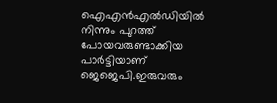ഐഎന്‍എല്‍ഡിയില്‍ നിന്നും പുറത്ത് പോയവരുണ്ടാക്കിയ പാര്‍ട്ടിയാണ് ജെജെപി.ഇരുവരും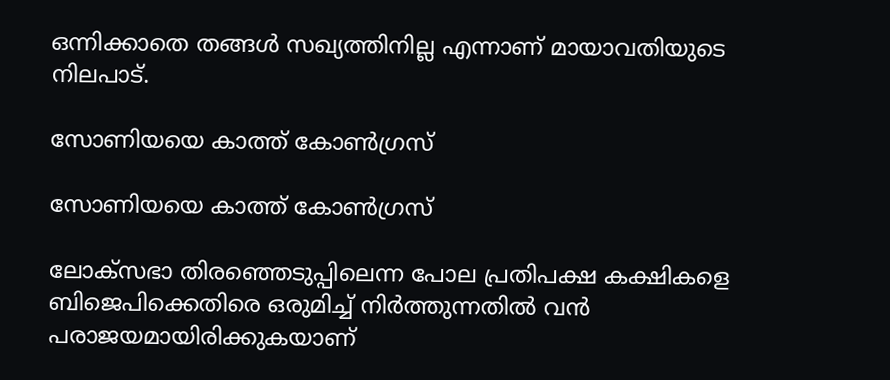ഒന്നിക്കാതെ തങ്ങള്‍ സഖ്യത്തിനില്ല എന്നാണ് മായാവതിയുടെ നിലപാട്.

സോണിയയെ കാത്ത് കോൺഗ്രസ്

സോണിയയെ കാത്ത് കോൺഗ്രസ്

ലോക്‌സഭാ തിരഞ്ഞെടുപ്പിലെന്ന പോല പ്രതിപക്ഷ കക്ഷികളെ ബിജെപിക്കെതിരെ ഒരുമിച്ച് നിര്‍ത്തുന്നതില്‍ വന്‍ പരാജയമായിരിക്കുകയാണ്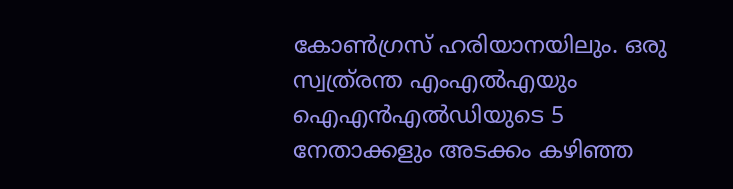കോണ്‍ഗ്രസ് ഹരിയാനയിലും. ഒരു സ്വത്ര്രന്ത എംഎല്‍എയും ഐഎന്‍എല്‍ഡിയുടെ 5 നേതാക്കളും അടക്കം കഴിഞ്ഞ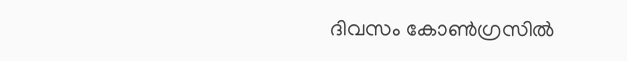ദിവസം കോണ്‍ഗ്രസില്‍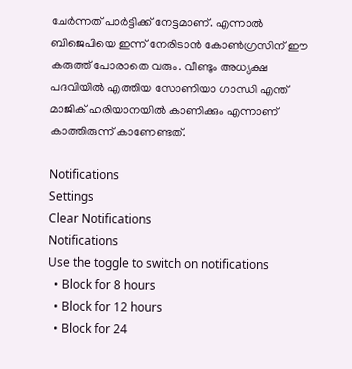ചേര്‍ന്നത് പാര്‍ട്ടിക്ക് നേട്ടമാണ്. എന്നാല്‍ ബിജെപിയെ ഇന്ന് നേരിടാന്‍ കോണ്‍ഗ്രസിന് ഈ കരുത്ത് പോരാതെ വരും. വീണ്ടും അധ്യക്ഷ പദവിയില്‍ എത്തിയ സോണിയാ ഗാന്ധി എന്ത് മാജിക് ഹരിയാനയില്‍ കാണിക്കും എന്നാണ് കാത്തിരുന്ന് കാണേണ്ടത്.

Notifications
Settings
Clear Notifications
Notifications
Use the toggle to switch on notifications
  • Block for 8 hours
  • Block for 12 hours
  • Block for 24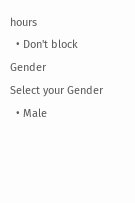hours
  • Don't block
Gender
Select your Gender
  • Male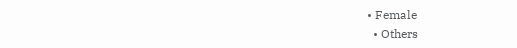• Female
  • Others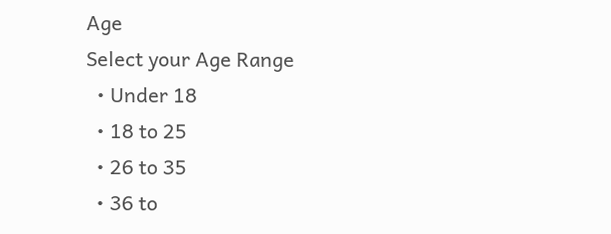Age
Select your Age Range
  • Under 18
  • 18 to 25
  • 26 to 35
  • 36 to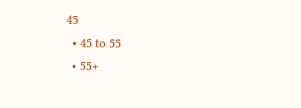45
  • 45 to 55
  • 55+